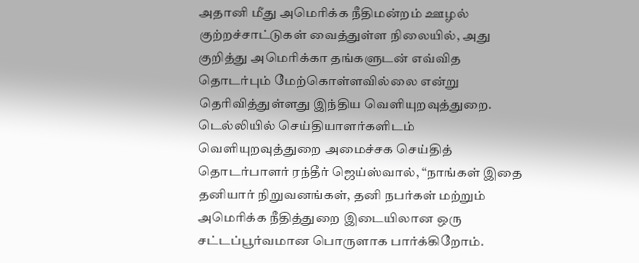அதானி மீது அமெரிக்க நீதிமன்றம் ஊழல் குற்றச்சாட்டுகள் வைத்துள்ள நிலையில், அது குறித்து அமெரிக்கா தங்களுடன் எவ்வித தொடர்பும் மேற்கொள்ளவில்லை என்று தெரிவித்துள்ளது இந்திய வெளியுறவுத்துறை.
டெல்லியில் செய்தியாளர்களிடம் வெளியுறவுத்துறை அமைச்சக செய்தித் தொடர்பாளர் ரந்தீர் ஜெய்ஸ்வால், “நாங்கள் இதை தனியார் நிறுவனங்கள், தனி நபர்கள் மற்றும் அமெரிக்க நீதித்துறை இடையிலான ஒரு சட்டப்பூர்வமான பொருளாக பார்க்கிறோம்.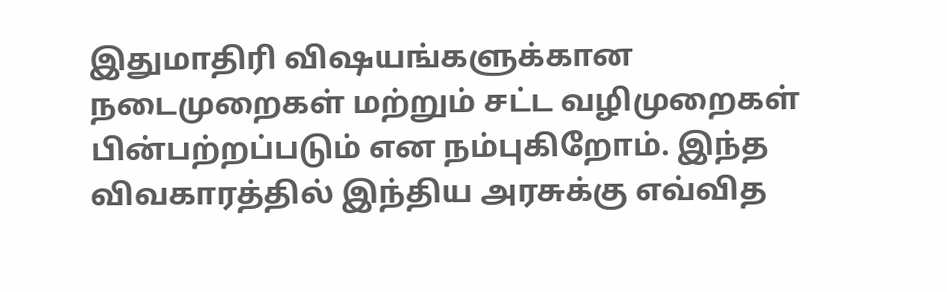இதுமாதிரி விஷயங்களுக்கான நடைமுறைகள் மற்றும் சட்ட வழிமுறைகள் பின்பற்றப்படும் என நம்புகிறோம். இந்த விவகாரத்தில் இந்திய அரசுக்கு எவ்வித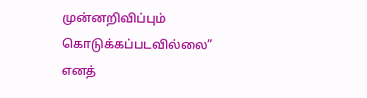முன்னறிவிப்பும் கொடுக்கப்படவில்லை” எனத்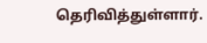தெரிவித்துள்ளார்.